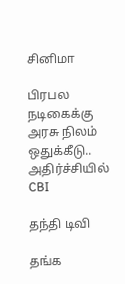சினிமா

பிரபல நடிகைக்கு அரசு நிலம் ஒதுக்கீடு.. அதிர்ச்சியில் CBI

தந்தி டிவி

தங்க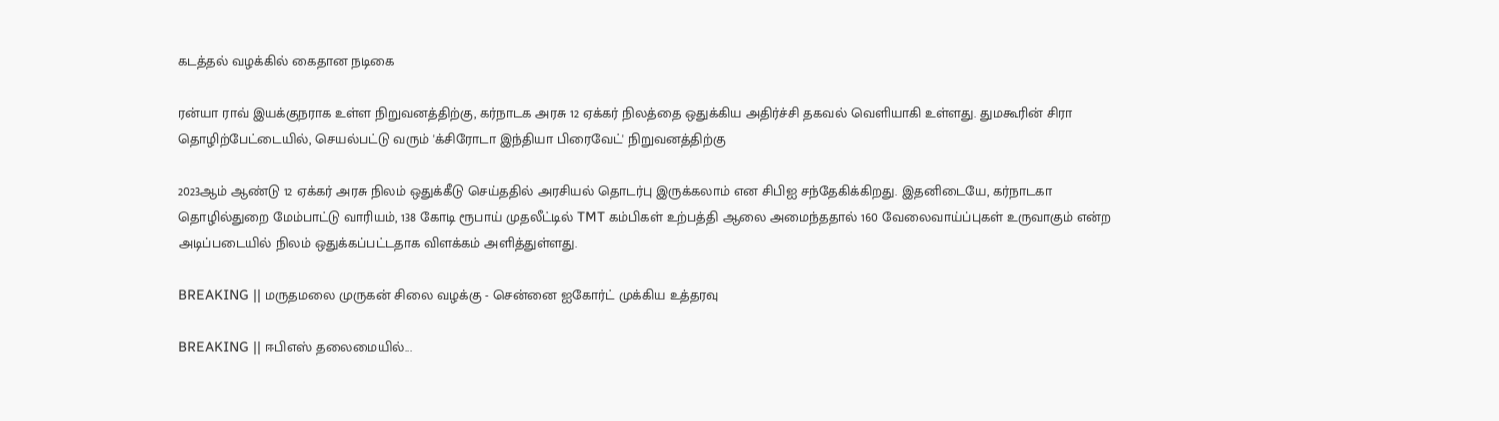கடத்தல் வழக்கில் கைதான நடிகை

ரன்யா ராவ் இயக்குநராக உள்ள நிறுவனத்திற்கு, கர்நாடக அரசு 12 ஏக்கர் நிலத்தை ஒதுக்கிய அதிர்ச்சி தகவல் வெளியாகி உள்ளது. துமகூரின் சிரா தொழிற்பேட்டையில், செயல்பட்டு வரும் 'க்சிரோடா இந்தியா பிரைவேட்' நிறுவனத்திற்கு

2023ஆம் ஆண்டு 12 ஏக்கர் அரசு நிலம் ஒதுக்கீடு செய்ததில் அரசியல் தொடர்பு இருக்கலாம் என சிபிஐ சந்தேகிக்கிறது. இதனிடையே, கர்நாடகா தொழில்துறை மேம்பாட்டு வாரியம், 138 கோடி ரூபாய் முதலீட்டில் TMT கம்பிகள் உற்பத்தி ஆலை அமைந்ததால் 160 வேலைவாய்ப்புகள் உருவாகும் என்ற அடிப்படையில் நிலம் ஒதுக்கப்பட்டதாக விளக்கம் அளித்துள்ளது.

BREAKING || மருதமலை முருகன் சிலை வழக்கு - சென்னை ஐகோர்ட் முக்கிய உத்தரவு

BREAKING || ஈபிஎஸ் தலைமையில்...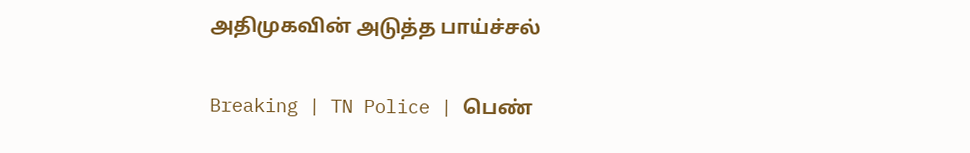அதிமுகவின் அடுத்த பாய்ச்சல்

Breaking | TN Police | பெண்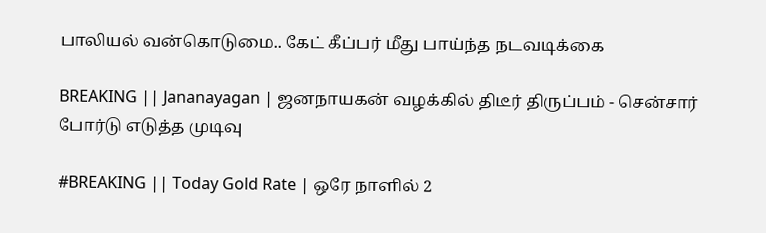பாலியல் வன்கொடுமை.. கேட் கீப்பர் மீது பாய்ந்த நடவடிக்கை

BREAKING || Jananayagan | ஜனநாயகன் வழக்கில் திடீர் திருப்பம் - சென்சார் போர்டு எடுத்த முடிவு

#BREAKING || Today Gold Rate | ஒரே நாளில் 2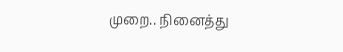முறை.. நினைத்து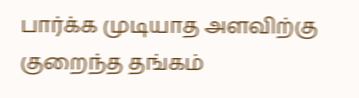பார்க்க முடியாத அளவிற்கு குறைந்த தங்கம்